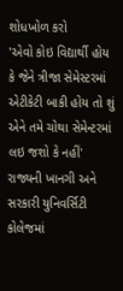શોધખોળ કરો
'એવો કોઇ વિદ્યાર્થી હોય કે જેને ત્રીજા સેમેસ્ટરમાં એટીકેટી બાકી હોય તો શું એને તમે ચોથા સેમેન્ટરમાં લઇ જશો કે નહીં'
રાજ્યની ખાનગી અને સરકારી યુનિવર્સિટી કોલેજમાં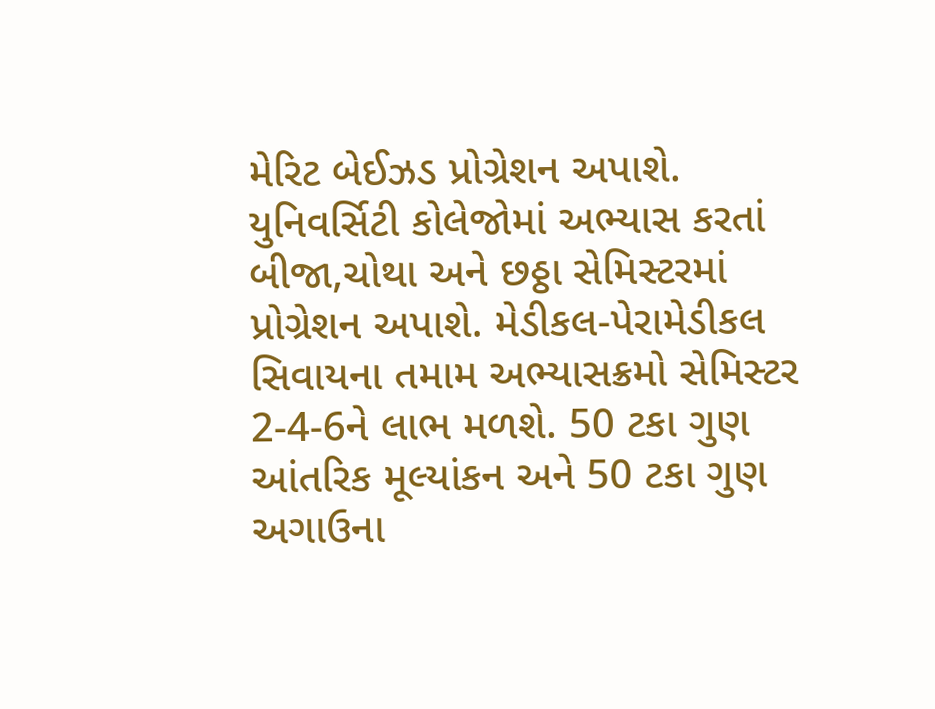મેરિટ બેઈઝડ પ્રોગ્રેશન અપાશે. યુનિવર્સિટી કોલેજોમાં અભ્યાસ કરતાં બીજા,ચોથા અને છઠ્ઠા સેમિસ્ટરમાં પ્રોગ્રેશન અપાશે. મેડીકલ-પેરામેડીકલ સિવાયના તમામ અભ્યાસક્રમો સેમિસ્ટર 2-4-6ને લાભ મળશે. 50 ટકા ગુણ આંતરિક મૂલ્યાંકન અને 50 ટકા ગુણ અગાઉના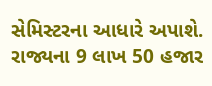સેમિસ્ટરના આધારે અપાશે. રાજ્યના 9 લાખ 50 હજાર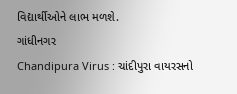વિદ્યાર્થીઓને લાભ મળશે.
ગાંધીનગર
Chandipura Virus : ચાંદીપુરા વાયરસનો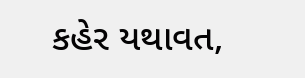કહેર યથાવત,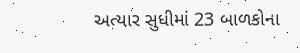અત્યાર સુધીમાં 23 બાળકોના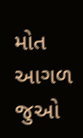મોત
આગળ જુઓ